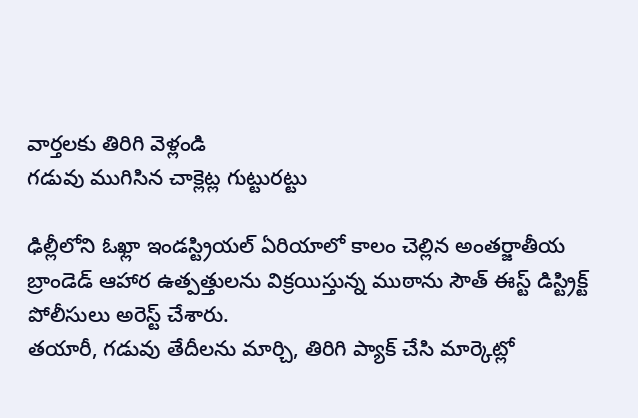వార్తలకు తిరిగి వెళ్లండి
గడువు ముగిసిన చాక్లెట్ల గుట్టురట్టు

ఢిల్లీలోని ఓఖ్లా ఇండస్ట్రియల్ ఏరియాలో కాలం చెల్లిన అంతర్జాతీయ బ్రాండెడ్ ఆహార ఉత్పత్తులను విక్రయిస్తున్న ముఠాను సౌత్ ఈస్ట్ డిస్ట్రిక్ట్ పోలీసులు అరెస్ట్ చేశారు.
తయారీ, గడువు తేదీలను మార్చి, తిరిగి ప్యాక్ చేసి మార్కెట్లో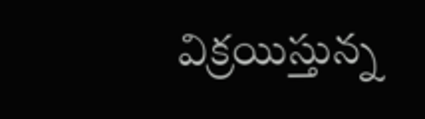విక్రయిస్తున్న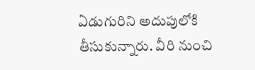ఏడుగురిని అదుపులోకి తీసుకున్నారు. వీరి నుంచి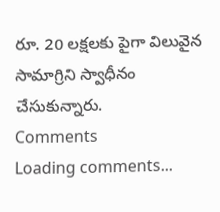రూ. 20 లక్షలకు పైగా విలువైన సామాగ్రిని స్వాధీనం చేసుకున్నారు.
Comments
Loading comments...